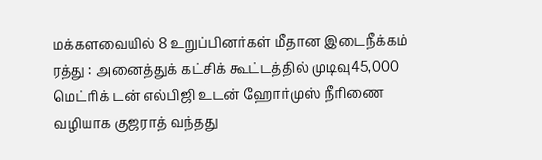மக்களவையில் 8 உறுப்பினர்கள் மீதான இடைநீக்கம் ரத்து : அனைத்துக் கட்சிக் கூட்டத்தில் முடிவு45,000 மெட்ரிக் டன் எல்பிஜி உடன் ஹோர்முஸ் நீரிணை வழியாக குஜராத் வந்தது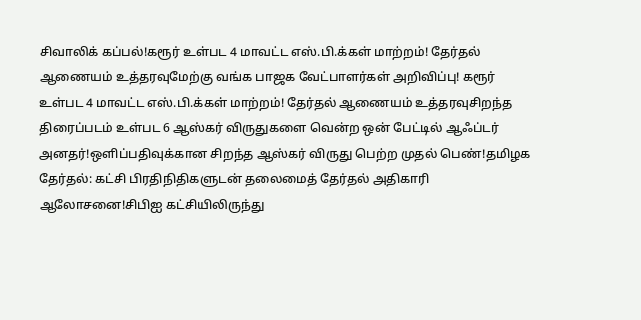சிவாலிக் கப்பல்!கரூர் உள்பட 4 மாவட்ட எஸ்.பி.க்கள் மாற்றம்! தேர்தல் ஆணையம் உத்தரவுமேற்கு வங்க பாஜக வேட்பாளர்கள் அறிவிப்பு! கரூர் உள்பட 4 மாவட்ட எஸ்.பி.க்கள் மாற்றம்! தேர்தல் ஆணையம் உத்தரவுசிறந்த திரைப்படம் உள்பட 6 ஆஸ்கர் விருதுகளை வென்ற ஒன் பேட்டில் ஆஃப்டர் அனதர்!ஒளிப்பதிவுக்கான சிறந்த ஆஸ்கர் விருது பெற்ற முதல் பெண்!தமிழக தேர்தல்: கட்சி பிரதிநிதிகளுடன் தலைமைத் தேர்தல் அதிகாரி ஆலோசனை!சிபிஐ கட்சியிலிருந்து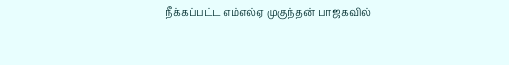நீக்கப்பட்ட எம்எல்ஏ முகுந்தன் பாஜகவில்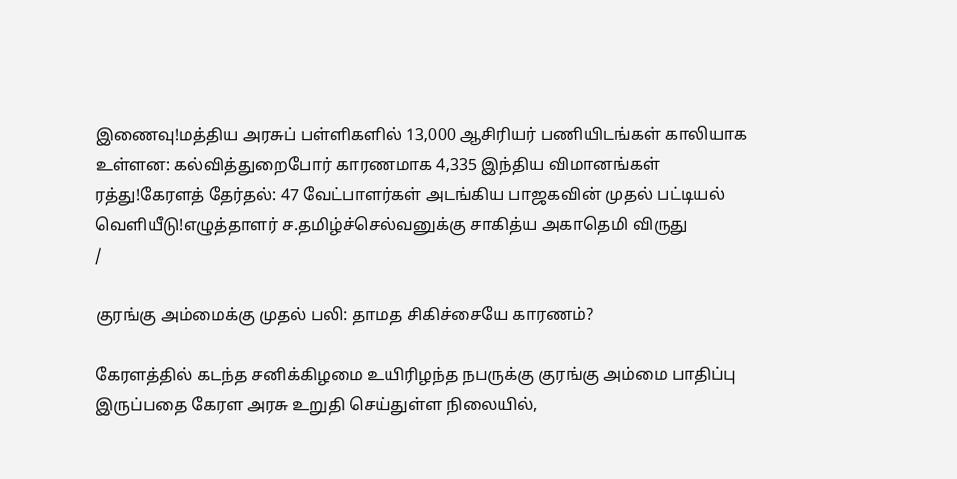இணைவு!மத்திய அரசுப் பள்ளிகளில் 13,000 ஆசிரியர் பணியிடங்கள் காலியாக உள்ளன: கல்வித்துறைபோர் காரணமாக 4,335 இந்திய விமானங்கள் ரத்து!கேரளத் தேர்தல்: 47 வேட்பாளர்கள் அடங்கிய பாஜகவின் முதல் பட்டியல் வெளியீடு!எழுத்தாளர் ச.தமிழ்ச்செல்வனுக்கு சாகித்ய அகாதெமி விருது
/

குரங்கு அம்மைக்கு முதல் பலி: தாமத சிகிச்சையே காரணம்?

கேரளத்தில் கடந்த சனிக்கிழமை உயிரிழந்த நபருக்கு குரங்கு அம்மை பாதிப்பு இருப்பதை கேரள அரசு உறுதி செய்துள்ள நிலையில்,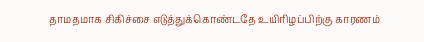தாமதமாக சிகிச்சை எடுத்துக்கொண்டதே உயிரிழப்பிற்கு காரணம்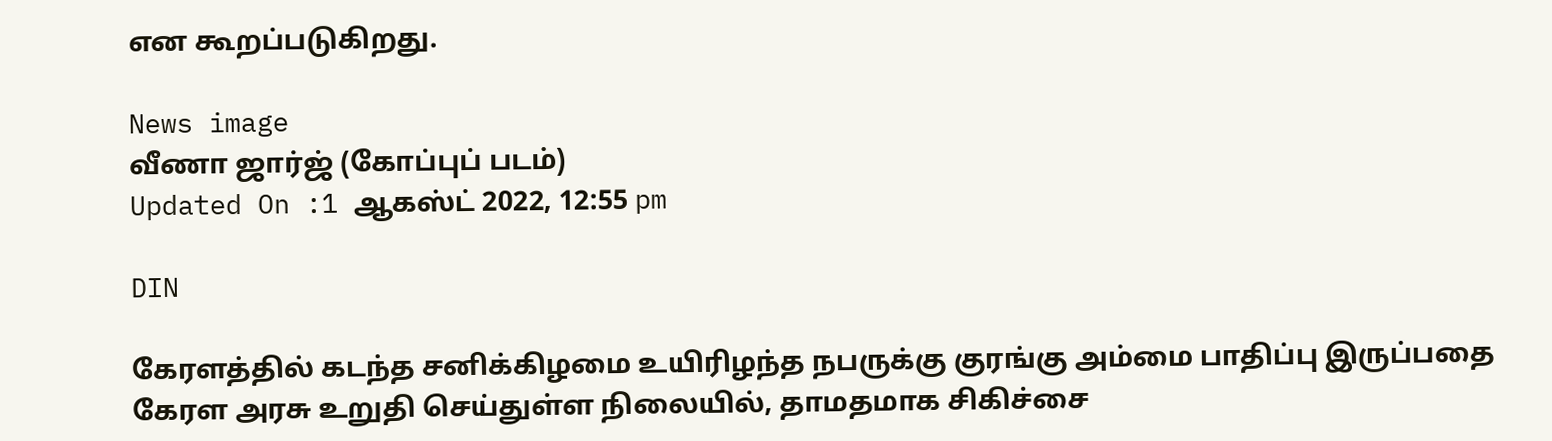என கூறப்படுகிறது.

News image
வீணா ஜார்ஜ் (கோப்புப் படம்)
Updated On :1 ஆகஸ்ட் 2022, 12:55 pm

DIN

கேரளத்தில் கடந்த சனிக்கிழமை உயிரிழந்த நபருக்கு குரங்கு அம்மை பாதிப்பு இருப்பதை கேரள அரசு உறுதி செய்துள்ள நிலையில், தாமதமாக சிகிச்சை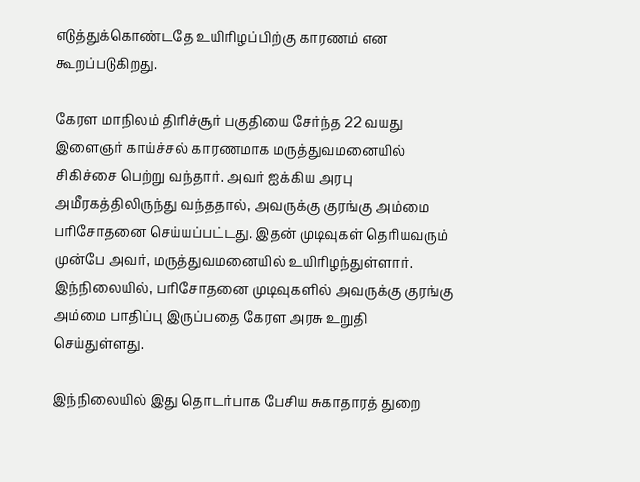எடுத்துக்கொண்டதே உயிரிழப்பிற்கு காரணம் என கூறப்படுகிறது.

கேரள மாநிலம் திரிச்சூர் பகுதியை சேர்ந்த 22 வயது இளைஞர் காய்ச்சல் காரணமாக மருத்துவமனையில் சிகிச்சை பெற்று வந்தார். அவர் ஐக்கிய அரபு அமீரகத்திலிருந்து வந்ததால், அவருக்கு குரங்கு அம்மை பரிசோதனை செய்யப்பட்டது. இதன் முடிவுகள் தெரியவரும் முன்பே அவர், மருத்துவமனையில் உயிரிழந்துள்ளார். இந்நிலையில், பரிசோதனை முடிவுகளில் அவருக்கு குரங்கு அம்மை பாதிப்பு இருப்பதை கேரள அரசு உறுதி செய்துள்ளது.

இந்நிலையில் இது தொடர்பாக பேசிய சுகாதாரத் துறை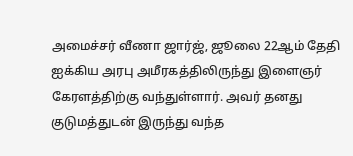அமைச்சர் வீணா ஜார்ஜ், ஜூலை 22ஆம் தேதி ஐக்கிய அரபு அமீரகத்திலிருந்து இளைஞர் கேரளத்திற்கு வந்துள்ளார். அவர் தனது குடுமத்துடன் இருந்து வந்த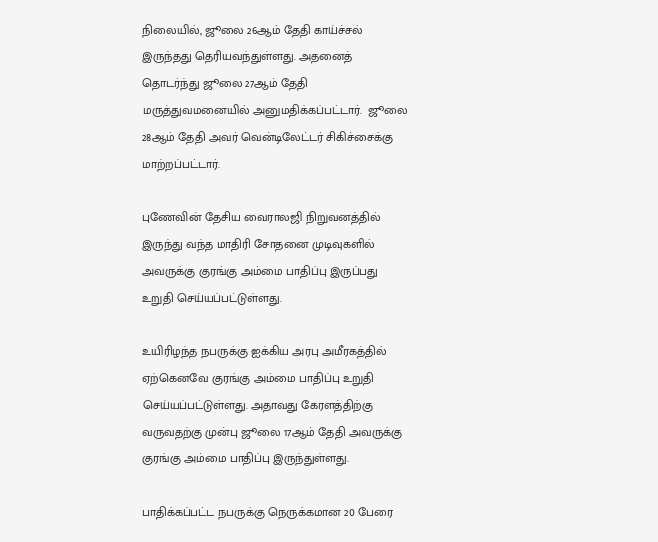நிலையில், ஜூலை 26ஆம் தேதி காய்ச்சல் இருந்தது தெரியவந்துள்ளது. அதனைத் தொடர்ந்து ஜூலை 27ஆம் தேதி மருத்துவமனையில் அனுமதிக்கப்பட்டார்.  ஜூலை 28ஆம் தேதி அவர் வென்டிலேட்டர் சிகிச்சைக்கு மாற்றப்பட்டார்.

புணேவின் தேசிய வைராலஜி நிறுவனத்தில் இருந்து வந்த மாதிரி சோதனை முடிவுகளில் அவருக்கு குரங்கு அம்மை பாதிப்பு இருப்பது உறுதி செய்யப்பட்டுள்ளது.

உயிரிழந்த நபருக்கு ஐக்கிய அரபு அமீரகத்தில் ஏற்கெனவே குரங்கு அம்மை பாதிப்பு உறுதி செய்யப்பட்டுள்ளது. அதாவது கேரளத்திற்கு வருவதற்கு முன்பு ஜூலை 17ஆம் தேதி அவருக்கு குரங்கு அம்மை பாதிப்பு இருந்துள்ளது.

பாதிக்கப்பட்ட நபருக்கு நெருக்கமான 20 பேரை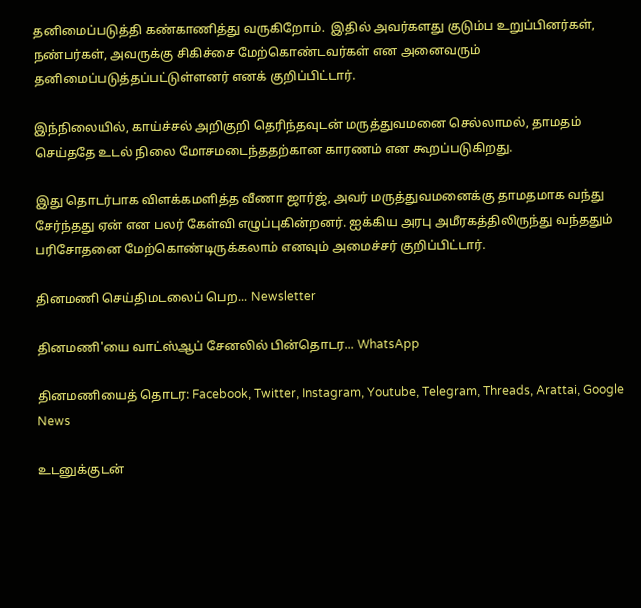தனிமைப்படுத்தி கண்காணித்து வருகிறோம்.  இதில் அவர்களது குடும்ப உறுப்பினர்கள், நண்பர்கள், அவருக்கு சிகிச்சை மேற்கொண்டவர்கள் என அனைவரும் தனிமைப்படுத்தப்பட்டுள்ளனர் எனக் குறிப்பிட்டார்.

இந்நிலையில், காய்ச்சல் அறிகுறி தெரிந்தவுடன் மருத்துவமனை செல்லாமல், தாமதம் செய்ததே உடல் நிலை மோசமடைந்ததற்கான காரணம் என கூறப்படுகிறது.

இது தொடர்பாக விளக்கமளித்த வீணா ஜார்ஜ், அவர் மருத்துவமனைக்கு தாமதமாக வந்து சேர்ந்தது ஏன் என பலர் கேள்வி எழுப்புகின்றனர். ஐக்கிய அரபு அமீரகத்திலிருந்து வந்ததும் பரிசோதனை மேற்கொண்டிருக்கலாம் எனவும் அமைச்சர் குறிப்பிட்டார்.

தினமணி செய்திமடலைப் பெற... Newsletter

தினமணி'யை வாட்ஸ்ஆப் சேனலில் பின்தொடர... WhatsApp

தினமணியைத் தொடர: Facebook, Twitter, Instagram, Youtube, Telegram, Threads, Arattai, Google News

உடனுக்குடன்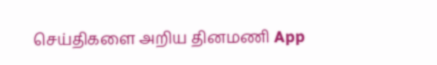செய்திகளை அறிய தினமணி App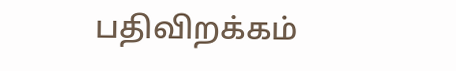பதிவிறக்கம்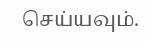செய்யவும்.